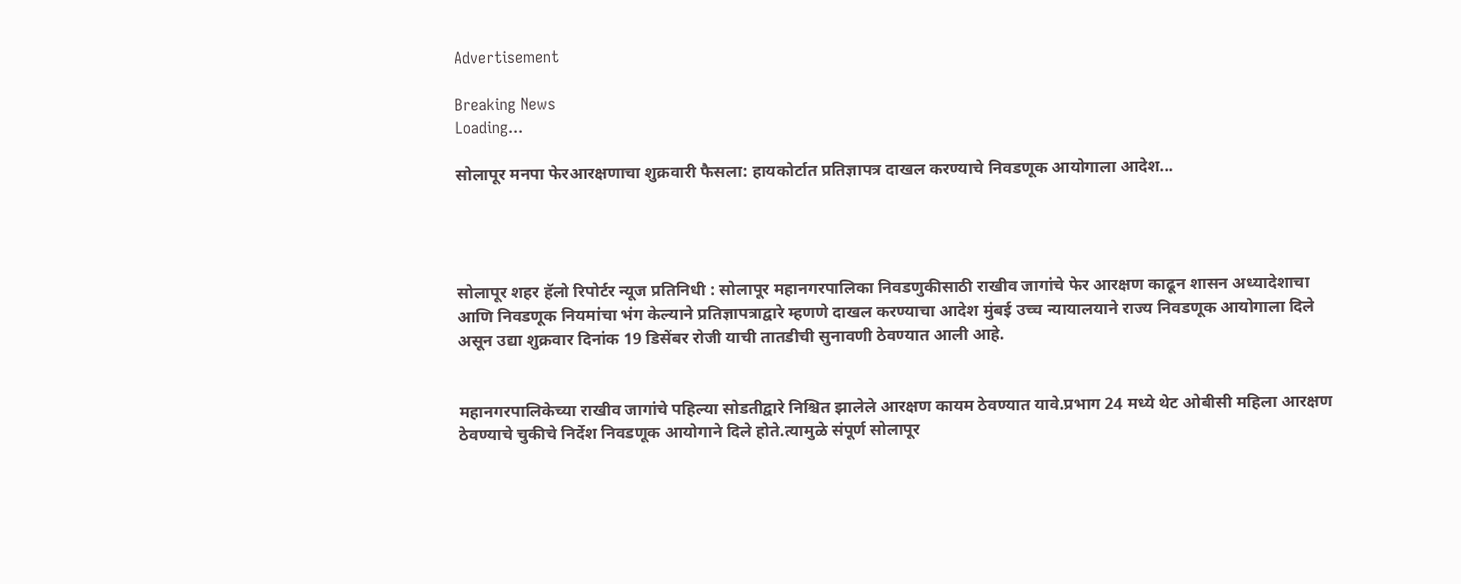Advertisement

Breaking News
Loading...

सोलापूर मनपा फेरआरक्षणाचा शुक्रवारी फैसला: हायकोर्टात प्रतिज्ञापत्र दाखल करण्याचे निवडणूक आयोगाला आदेश...




सोलापूर शहर हॅलो रिपोर्टर न्यूज प्रतिनिधी : सोलापूर महानगरपालिका निवडणुकीसाठी राखीव जागांचे फेर आरक्षण काढून शासन अध्यादेशाचा आणि निवडणूक नियमांचा भंग केल्याने प्रतिज्ञापत्राद्वारे म्हणणे दाखल करण्याचा आदेश मुंबई उच्च न्यायालयाने राज्य निवडणूक आयोगाला दिले असून उद्या शुक्रवार दिनांक 19 डिसेंबर रोजी याची तातडीची सुनावणी ठेवण्यात आली आहे.


महानगरपालिकेच्या राखीव जागांचे पहिल्या सोडतीद्वारे निश्चित झालेले आरक्षण कायम ठेवण्यात यावे.प्रभाग 24 मध्ये थेट ओबीसी महिला आरक्षण ठेवण्याचे चुकीचे निर्देश निवडणूक आयोगाने दिले होते.त्यामुळे संपूर्ण सोलापूर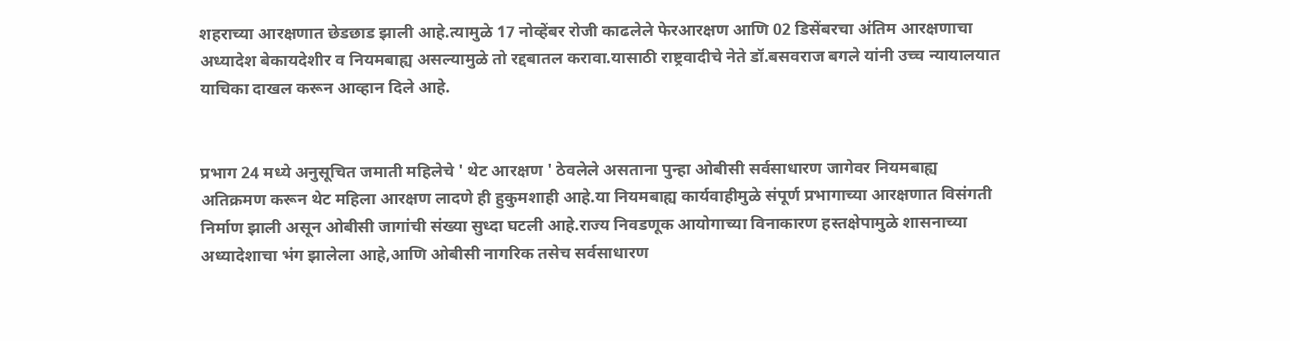शहराच्या आरक्षणात छेडछाड झाली आहे.त्यामुळे 17 नोव्हेंबर रोजी काढलेले फेरआरक्षण आणि 02 डिसेंबरचा अंतिम आरक्षणाचा अध्यादेश बेकायदेशीर व नियमबाह्य असल्यामुळे तो रद्दबातल करावा.यासाठी राष्ट्रवादीचे नेते डॉ.बसवराज बगले यांनी उच्च न्यायालयात याचिका दाखल करून आव्हान दिले आहे.


प्रभाग 24 मध्ये अनुसूचित जमाती महिलेचे ' थेट आरक्षण ' ठेवलेले असताना पुन्हा ओबीसी सर्वसाधारण जागेवर नियमबाह्य अतिक्रमण करून थेट महिला आरक्षण लादणे ही हुकुमशाही आहे.या नियमबाह्य कार्यवाहीमुळे संपूर्ण प्रभागाच्या आरक्षणात विसंगती निर्माण झाली असून ओबीसी जागांची संख्या सुध्दा घटली आहे.राज्य निवडणूक आयोगाच्या विनाकारण हस्तक्षेपामुळे शासनाच्या अध्यादेशाचा भंग झालेला आहे,आणि ओबीसी नागरिक तसेच सर्वसाधारण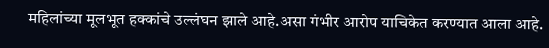महिलांच्या मूलभूत हक्कांचे उल्लंघन झाले आहे.असा गंभीर आरोप याचिकेत करण्यात आला आहे.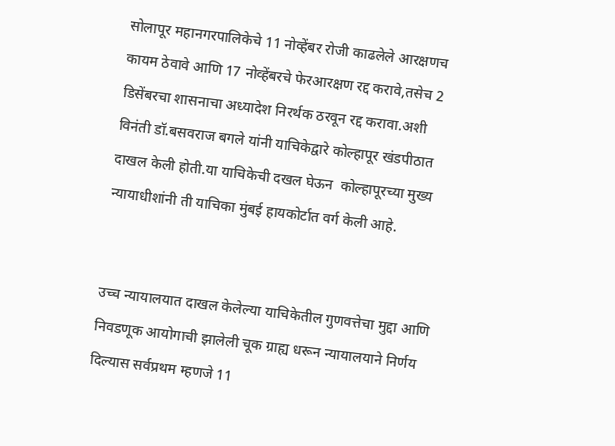सोलापूर महानगरपालिकेचे 11 नोव्हेंबर रोजी काढलेले आरक्षणच कायम ठेवावे आणि 17 नोव्हेंबरचे फेरआरक्षण रद्द करावे,तसेच 2 डिसेंबरचा शासनाचा अध्यादेश निरर्थक ठरवून रद्द करावा.अशी विनंती डॉ.बसवराज बगले यांनी याचिकेद्वारे कोल्हापूर खंडपीठात दाखल केली होती.या याचिकेची दखल घेऊन  कोल्हापूरच्या मुख्य न्यायाधीशांनी ती याचिका मुंबई हायकोर्टात वर्ग केली आहे.


उच्च न्यायालयात दाखल केलेल्या याचिकेतील गुणवत्तेचा मुद्दा आणि निवडणूक आयोगाची झालेली चूक ग्राह्य धरून न्यायालयाने निर्णय दिल्यास सर्वप्रथम म्हणजे 11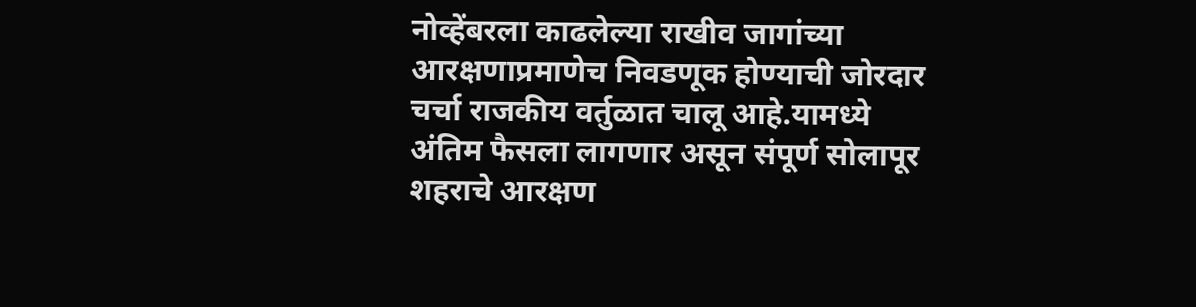नोव्हेंबरला काढलेल्या राखीव जागांच्या आरक्षणाप्रमाणेच निवडणूक होण्याची जोरदार चर्चा राजकीय वर्तुळात चालू आहे.यामध्ये अंतिम फैसला लागणार असून संपूर्ण सोलापूर शहराचे आरक्षण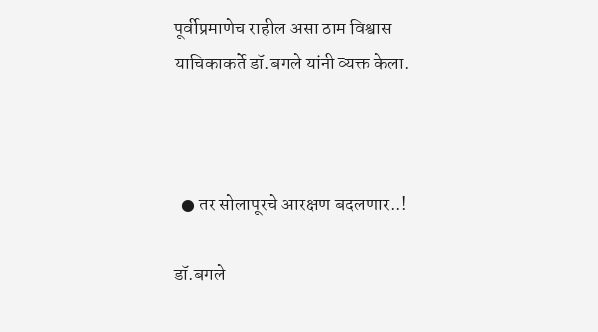पूर्वीप्रमाणेच राहील असा ठाम विश्वास याचिकाकर्ते डॉ.बगले यांनी व्यक्त केला.



  ● तर सोलापूरचे आरक्षण बदलणार..!

डॉ.बगले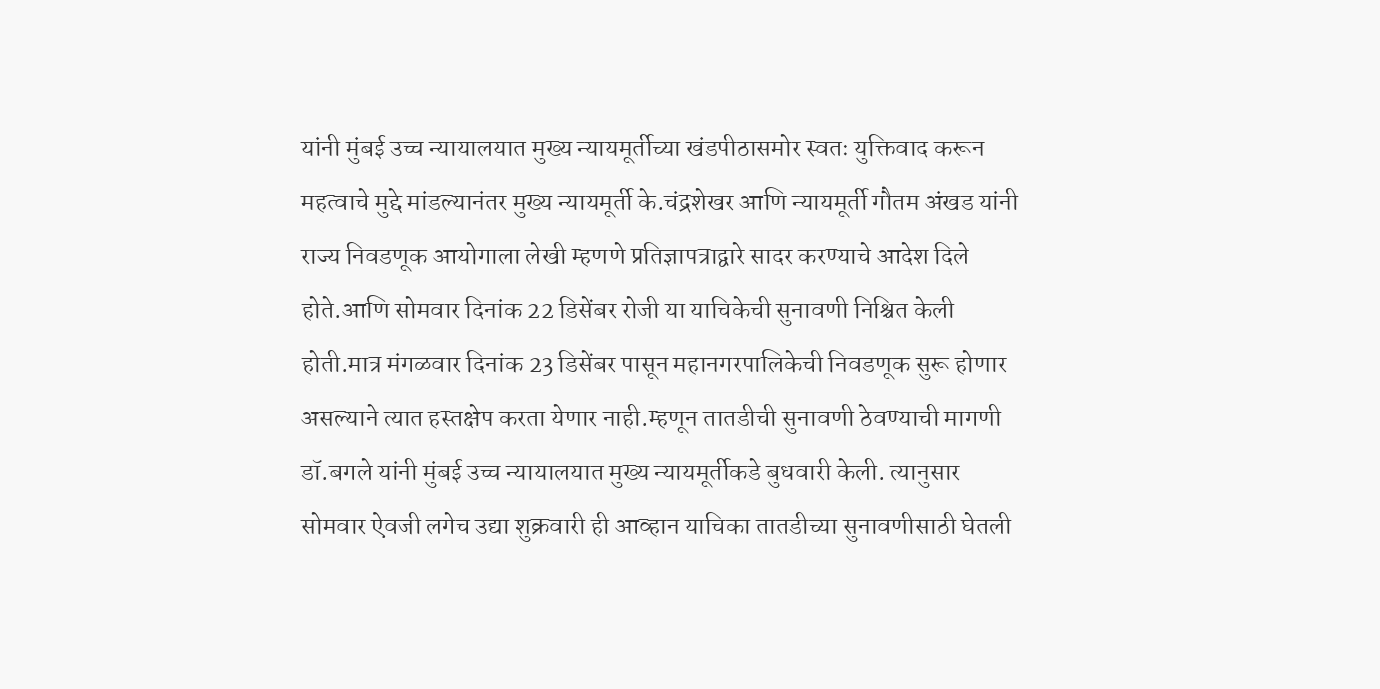यांनी मुंबई उच्च न्यायालयात मुख्य न्यायमूर्तीच्या खंडपीठासमोर स्वतः युक्तिवाद करून महत्वाचे मुद्दे मांडल्यानंतर मुख्य न्यायमूर्ती के.चंद्रशेखर आणि न्यायमूर्ती गौतम अंखड यांनी राज्य निवडणूक आयोगाला लेखी म्हणणे प्रतिज्ञापत्राद्वारे सादर करण्याचे आदेश दिले होते.आणि सोमवार दिनांक 22 डिसेंबर रोजी या याचिकेची सुनावणी निश्चित केली होती.मात्र मंगळवार दिनांक 23 डिसेंबर पासून महानगरपालिकेची निवडणूक सुरू होणार असल्याने त्यात हस्तक्षेप करता येणार नाही.म्हणून तातडीची सुनावणी ठेवण्याची मागणी डॉ.बगले यांनी मुंबई उच्च न्यायालयात मुख्य न्यायमूर्तीकडे बुधवारी केली. त्यानुसार सोमवार ऐवजी लगेच उद्या शुक्रवारी ही आव्हान याचिका तातडीच्या सुनावणीसाठी घेतली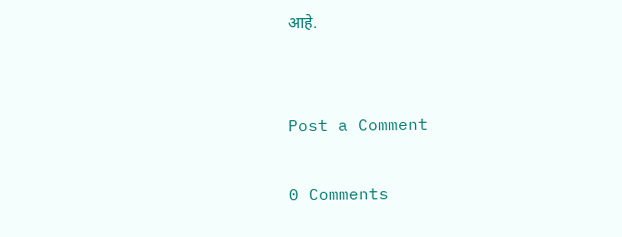आहे.


Post a Comment

0 Comments